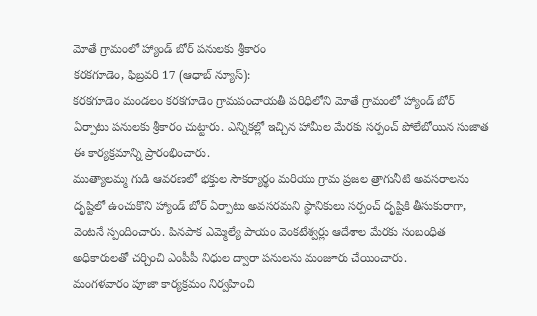మోతే గ్రామంలో హ్యాండ్ బోర్ పనులకు శ్రీకారం
కరకగూడెం, ఫిబ్రవరి 17 (ఆధాబ్ న్యూస్):
కరకగూడెం మండలం కరకగూడెం గ్రామపంచాయతీ పరిధిలోని మోతే గ్రామంలో హ్యాండ్ బోర్ ఏర్పాటు పనులకు శ్రీకారం చుట్టారు. ఎన్నికల్లో ఇచ్చిన హామీల మేరకు సర్పంచ్ పోలేబోయిన సుజాత ఈ కార్యక్రమాన్ని ప్రారంభించారు.
ముత్యాలమ్మ గుడి ఆవరణలో భక్తుల సౌకర్యార్థం మరియు గ్రామ ప్రజల త్రాగునీటి అవసరాలను దృష్టిలో ఉంచుకొని హ్యాండ్ బోర్ ఏర్పాటు అవసరమని స్థానికులు సర్పంచ్ దృష్టికి తీసుకురాగా, వెంటనే స్పందించారు. పినపాక ఎమ్మెల్యే పాయం వెంకటేశ్వర్లు ఆదేశాల మేరకు సంబంధిత అధికారులతో చర్చించి ఎంపీపీ నిధుల ద్వారా పనులను మంజూరు చేయించారు.
మంగళవారం పూజా కార్యక్రమం నిర్వహించి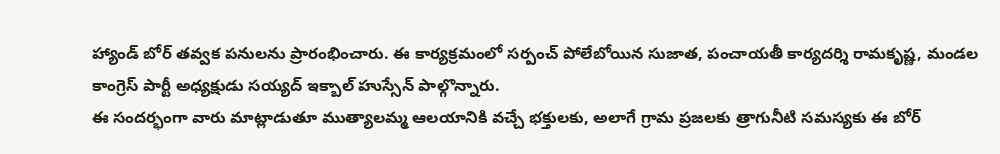హ్యాండ్ బోర్ తవ్వక పనులను ప్రారంభించారు. ఈ కార్యక్రమంలో సర్పంచ్ పోలేబోయిన సుజాత, పంచాయతీ కార్యదర్శి రామకృష్ణ, మండల కాంగ్రెస్ పార్టీ అధ్యక్షుడు సయ్యద్ ఇక్బాల్ హుస్సేన్ పాల్గొన్నారు.
ఈ సందర్భంగా వారు మాట్లాడుతూ ముత్యాలమ్మ ఆలయానికి వచ్చే భక్తులకు, అలాగే గ్రామ ప్రజలకు త్రాగునీటి సమస్యకు ఈ బోర్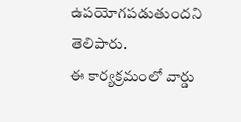ఉపయోగపడుతుందని తెలిపారు.
ఈ కార్యక్రమంలో వార్డు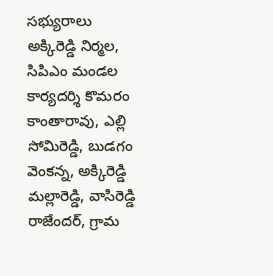సభ్యురాలు అక్కిరెడ్డి నిర్మల, సిపిఎం మండల కార్యదర్శి కొమరం కాంతారావు, ఎల్లి సోమిరెడ్డి, బుడగం వెంకన్న, అక్కిరెడ్డి మల్లారెడ్డి, వాసిరెడ్డి రాజేందర్, గ్రామ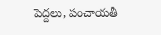పెద్దలు, పంచాయతీ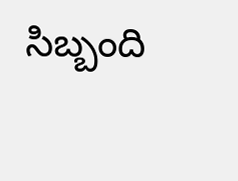సిబ్బంది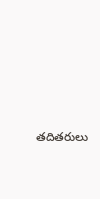తదితరులు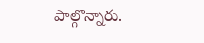పాల్గొన్నారు.